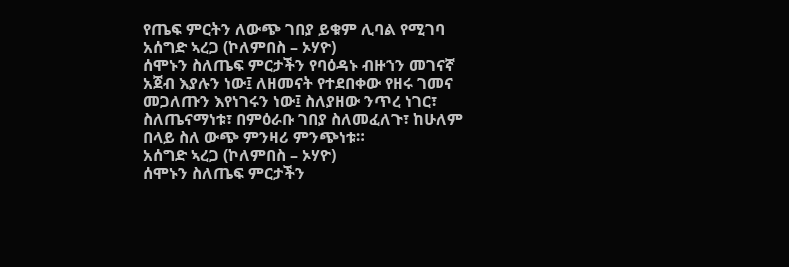የጤፍ ምርትን ለውጭ ገበያ ይቁም ሊባል የሚገባ
አሰግድ ኣረጋ (ኮለምበስ – ኦሃዮ)
ሰሞኑን ስለጤፍ ምርታችን የባዕዳኑ ብዙኀን መገናኛ አጀብ እያሉን ነው፤ ለዘመናት የተደበቀው የዘሩ ገመና መጋለጡን እየነገሩን ነው፤ ስለያዘው ንጥረ ነገር፣ ስለጤናማነቱ፣ በምዕራቡ ገበያ ስለመፈለጉ፣ ከሁለም በላይ ስለ ውጭ ምንዛሪ ምንጭነቱ።
አሰግድ ኣረጋ (ኮለምበስ – ኦሃዮ)
ሰሞኑን ስለጤፍ ምርታችን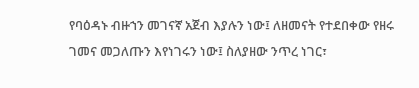የባዕዳኑ ብዙኀን መገናኛ አጀብ እያሉን ነው፤ ለዘመናት የተደበቀው የዘሩ ገመና መጋለጡን እየነገሩን ነው፤ ስለያዘው ንጥረ ነገር፣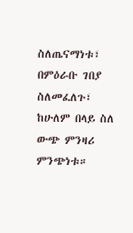ስለጤናማነቱ፣ በምዕራቡ ገበያ ስለመፈለጉ፣ ከሁለም በላይ ስለ ውጭ ምንዛሪ ምንጭነቱ።